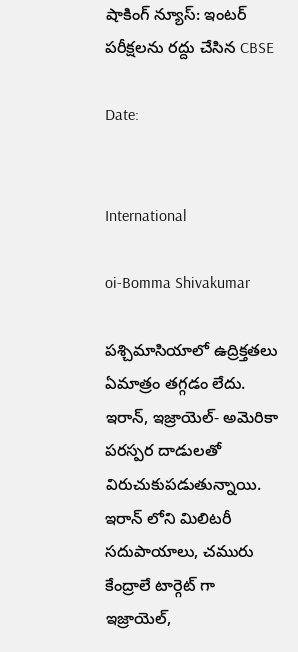షాకింగ్ న్యూస్: ఇంటర్ పరీక్షలను రద్దు చేసిన CBSE

Date:


International

oi-Bomma Shivakumar

పశ్చిమాసియాలో ఉద్రిక్తతలు ఏమాత్రం తగ్గడం లేదు. ఇరాన్, ఇజ్రాయెల్- అమెరికా పరస్పర దాడులతో విరుచుకుపడుతున్నాయి. ఇరాన్ లోని మిలిటరీ సదుపాయాలు, చమురు కేంద్రాలే టార్గెట్ గా ఇజ్రాయెల్,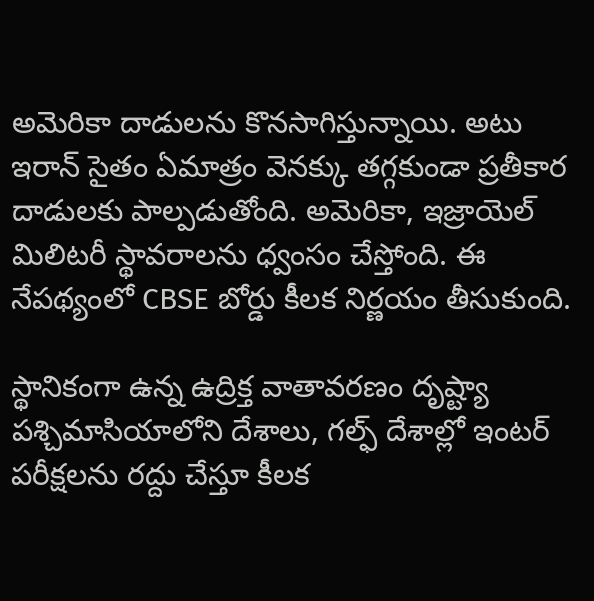అమెరికా దాడులను కొనసాగిస్తున్నాయి. అటు ఇరాన్ సైతం ఏమాత్రం వెనక్కు తగ్గకుండా ప్రతీకార దాడులకు పాల్పడుతోంది. అమెరికా, ఇజ్రాయెల్ మిలిటరీ స్థావరాలను ధ్వంసం చేస్తోంది. ఈ నేపథ్యంలో CBSE బోర్డు కీలక నిర్ణయం తీసుకుంది.

స్థానికంగా ఉన్న ఉద్రిక్త వాతావరణం దృష్ట్యా పశ్చిమాసియాలోని దేశాలు, గల్ఫ్ దేశాల్లో ఇంటర్ పరీక్షలను రద్దు చేస్తూ కీలక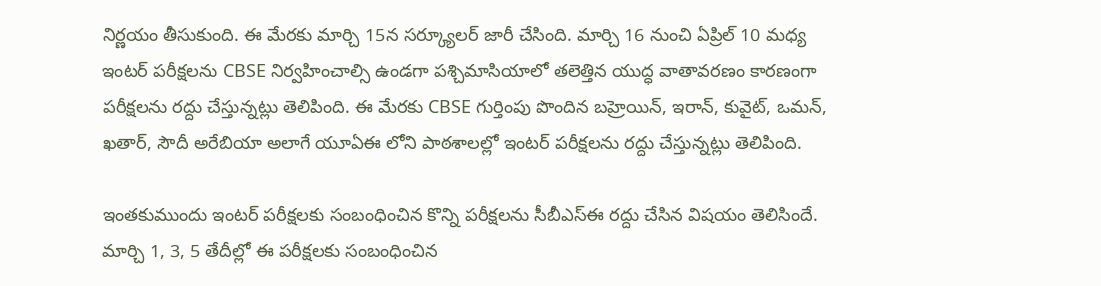నిర్ణయం తీసుకుంది. ఈ మేరకు మార్చి 15న సర్క్యూలర్ జారీ చేసింది. మార్చి 16 నుంచి ఏప్రిల్ 10 మధ్య ఇంటర్ పరీక్షలను CBSE నిర్వహించాల్సి ఉండగా పశ్చిమాసియాలో తలెత్తిన యుద్ధ వాతావరణం కారణంగా పరీక్షలను రద్దు చేస్తున్నట్లు తెలిపింది. ఈ మేరకు CBSE గుర్తింపు పొందిన బహ్రెయిన్, ఇరాన్, కువైట్, ఒమన్, ఖతార్, సౌదీ అరేబియా అలాగే యూఏఈ లోని పాఠశాలల్లో ఇంటర్ పరీక్షలను రద్దు చేస్తున్నట్లు తెలిపింది.

ఇంతకుముందు ఇంటర్ పరీక్షలకు సంబంధించిన కొన్ని పరీక్షలను సీబీఎస్ఈ రద్దు చేసిన విషయం తెలిసిందే. మార్చి 1, 3, 5 తేదీల్లో ఈ పరీక్షలకు సంబంధించిన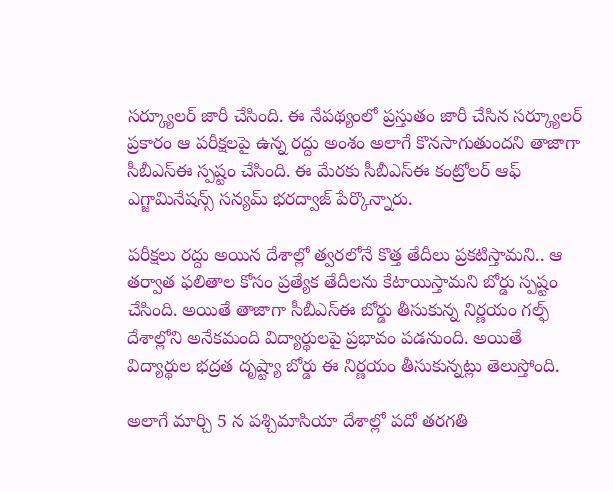సర్క్యూలర్ జారీ చేసింది. ఈ నేపథ్యంలో ప్రస్తుతం జారీ చేసిన సర్క్యూలర్ ప్రకారం ఆ పరీక్షలపై ఉన్న రద్దు అంశం అలాగే కొనసాగుతుందని తాజాగా సీబీఎస్ఈ స్పష్టం చేసింది. ఈ మేరకు సీబీఎస్ఈ కంట్రోలర్ ఆఫ్ ఎగ్జామినేషన్స్ సన్యమ్ భరద్వాజ్ పేర్కొన్నారు.

పరీక్షలు రద్దు అయిన దేశాల్లో త్వరలోనే కొత్త తేదీలు ప్రకటిస్తామని.. ఆ తర్వాత ఫలితాల కోసం ప్రత్యేక తేదీలను కేటాయిస్తామని బోర్డు స్పష్టం చేసింది. అయితే తాజాగా సీబీఎస్ఈ బోర్డు తీసుకున్న నిర్ణయం గల్ఫ్ దేశాల్లోని అనేకమంది విద్యార్థులపై ప్రభావం పడనుంది. అయితే విద్యార్థుల భద్రత దృష్ట్యా బోర్డు ఈ నిర్ణయం తీసుకున్నట్లు తెలుస్తోంది.

అలాగే మార్చి 5 న పశ్చిమాసియా దేశాల్లో పదో తరగతి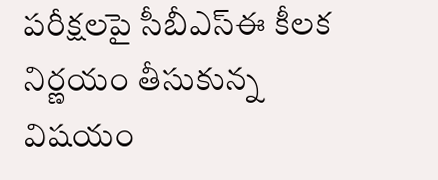పరీక్షలపై సీబీఎస్‌ఈ కీలక నిర్ణయం తీసుకున్న విషయం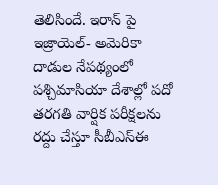తెలిసిందే. ఇరాన్ పై ఇజ్రాయెల్- అమెరికా దాడుల నేపథ్యంలో పశ్చిమాసియా దేశాల్లో పదో తరగతి వార్షిక పరీక్షలను రద్దు చేస్తూ సీబీఎస్‌ఈ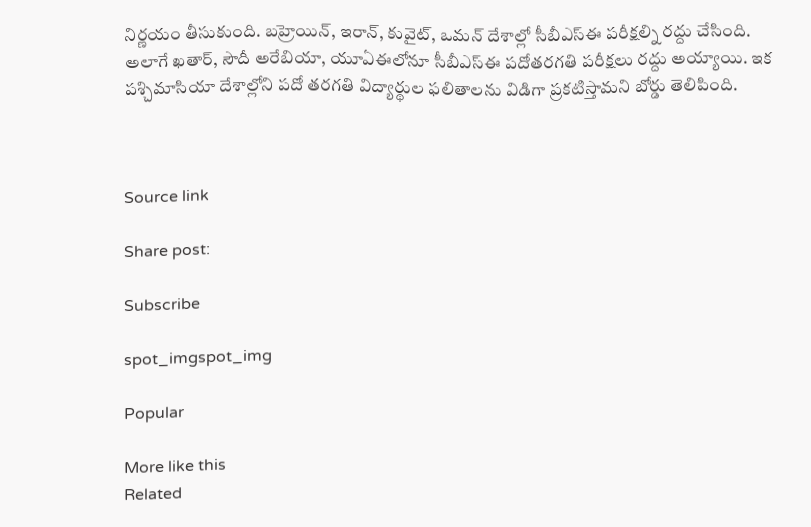నిర్ణయం తీసుకుంది. బహ్రెయిన్‌, ఇరాన్, కువైట్‌, ఒమన్‌ దేశాల్లో సీబీఎస్‌ఈ పరీక్షల్ని రద్దు చేసింది. అలాగే ఖతార్‌, సౌదీ అరేబియా, యూఏఈలోనూ సీబీఎస్‌ఈ పదోతరగతి పరీక్షలు రద్దు అయ్యాయి. ఇక పశ్చిమాసియా దేశాల్లోని పదో తరగతి విద్యార్థుల ఫలితాలను విడిగా ప్రకటిస్తామని బోర్డు తెలిపింది.



Source link

Share post:

Subscribe

spot_imgspot_img

Popular

More like this
Related